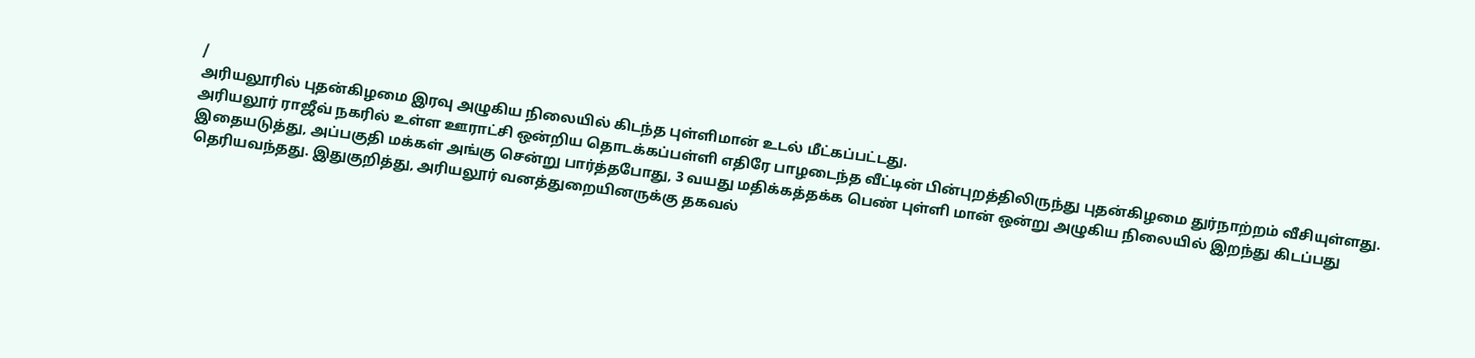/
அரியலூரில் புதன்கிழமை இரவு அழுகிய நிலையில் கிடந்த புள்ளிமான் உடல் மீட்கப்பட்டது.
அரியலூர் ராஜீவ் நகரில் உள்ள ஊராட்சி ஒன்றிய தொடக்கப்பள்ளி எதிரே பாழடைந்த வீட்டின் பின்புறத்திலிருந்து புதன்கிழமை துர்நாற்றம் வீசியுள்ளது. இதையடுத்து, அப்பகுதி மக்கள் அங்கு சென்று பார்த்தபோது, 3 வயது மதிக்கத்தக்க பெண் புள்ளி மான் ஒன்று அழுகிய நிலையில் இறந்து கிடப்பது தெரியவந்தது. இதுகுறித்து, அரியலூர் வனத்துறையினருக்கு தகவல்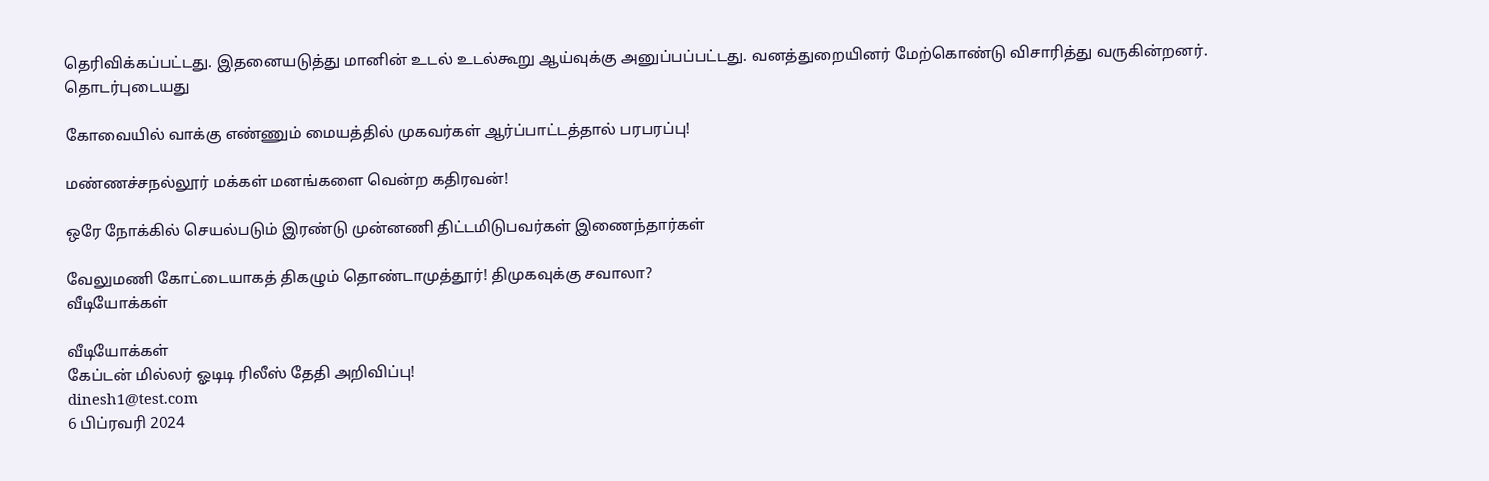தெரிவிக்கப்பட்டது. இதனையடுத்து மானின் உடல் உடல்கூறு ஆய்வுக்கு அனுப்பப்பட்டது. வனத்துறையினர் மேற்கொண்டு விசாரித்து வருகின்றனர்.
தொடர்புடையது

கோவையில் வாக்கு எண்ணும் மையத்தில் முகவர்கள் ஆர்ப்பாட்டத்தால் பரபரப்பு!

மண்ணச்சநல்லூர் மக்கள் மனங்களை வென்ற கதிரவன்!

ஒரே நோக்கில் செயல்படும் இரண்டு முன்னணி திட்டமிடுபவர்கள் இணைந்தார்கள்

வேலுமணி கோட்டையாகத் திகழும் தொண்டாமுத்தூர்! திமுகவுக்கு சவாலா?
வீடியோக்கள்

வீடியோக்கள்
கேப்டன் மில்லர் ஓடிடி ரிலீஸ் தேதி அறிவிப்பு!
dinesh1@test.com
6 பிப்ரவரி 2024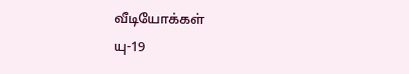வீடியோக்கள்
யு-19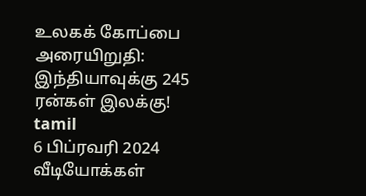உலகக் கோப்பை அரையிறுதி: இந்தியாவுக்கு 245 ரன்கள் இலக்கு!
tamil
6 பிப்ரவரி 2024
வீடியோக்கள்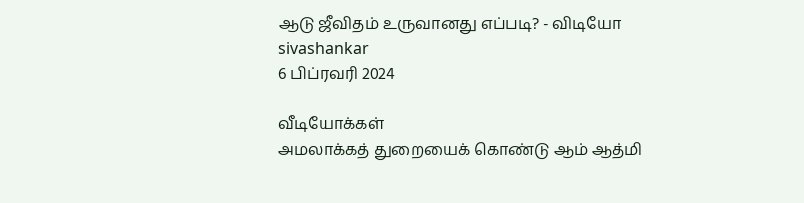ஆடு ஜீவிதம் உருவானது எப்படி? - விடியோ
sivashankar
6 பிப்ரவரி 2024

வீடியோக்கள்
அமலாக்கத் துறையைக் கொண்டு ஆம் ஆத்மி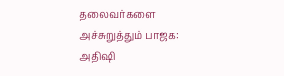தலைவர்களை அச்சுறுத்தும் பாஜக: அதிஷி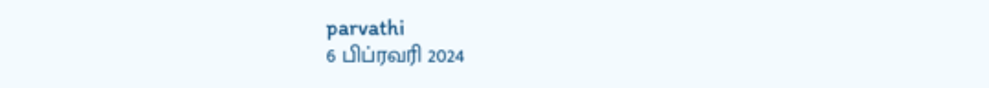parvathi
6 பிப்ரவரி 2024